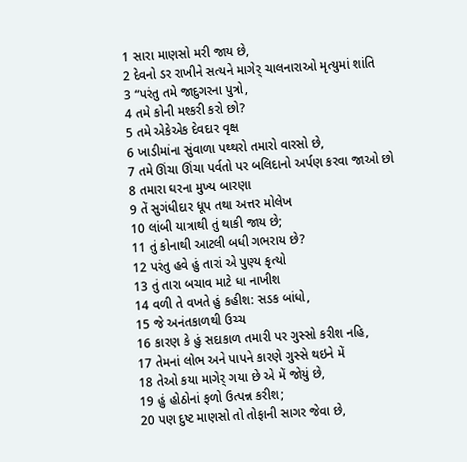1 સારા માણસો મરી જાય છે,
2 દેવનો ડર રાખીને સત્યને માગેર્ ચાલનારાઓ મૃત્યુમાં શાંતિ
3 “પરંતુ તમે જાદુગરના પુત્રો,
4 તમે કોની મશ્કરી કરો છો?
5 તમે એકેએક દેવદાર વૃક્ષ
6 ખાડીમાંના સુંવાળા પથ્થરો તમારો વારસો છે,
7 તમે ઊંચા ઊંચા પર્વતો પર બલિદાનો અર્પણ કરવા જાઓ છો
8 તમારા ઘરના મુખ્ય બારણા
9 તેં સુગંધીદાર ધૂપ તથા અત્તર મોલેખ
10 લાંબી યાત્રાથી તું થાકી જાય છે;
11 તું કોનાથી આટલી બધી ગભરાય છે?
12 પરંતુ હવે હું તારાં એ પુણ્ય કૃત્યો
13 તું તારા બચાવ માટે ધા નાખીશ
14 વળી તે વખતે હું કહીશ: સડક બાંધો,
15 જે અનંતકાળથી ઉચ્ચ
16 કારણ કે હું સદાકાળ તમારી પર ગુસ્સો કરીશ નહિ,
17 તેમનાં લોભ અને પાપને કારણે ગુસ્સે થઇને મેં
18 તેઓ કયા માગેર્ ગયા છે એ મેં જોયું છે,
19 હું હોઠોનાં ફળો ઉત્પન્ન કરીશ;
20 પણ દુષ્ટ માણસો તો તોફાની સાગર જેવા છે,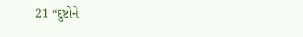21 “દુષ્ટોને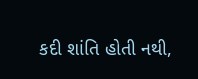કદી શાંતિ હોતી નથી,